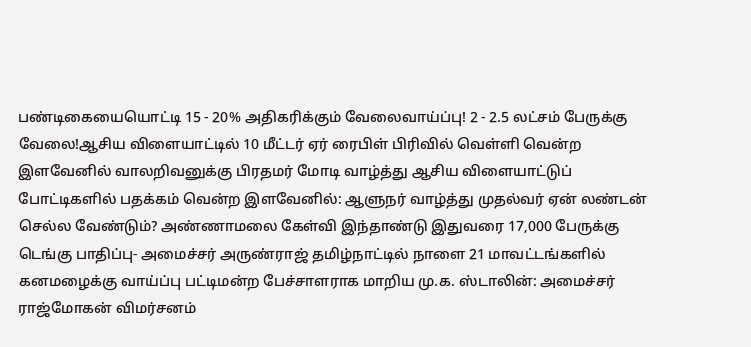பண்டிகையையொட்டி 15 - 20% அதிகரிக்கும் வேலைவாய்ப்பு! 2 - 2.5 லட்சம் பேருக்கு வேலை!ஆசிய விளையாட்டில் 10 மீட்டர் ஏர் ரைபிள் பிரிவில் வெள்ளி வென்ற இளவேனில் வாலறிவனுக்கு பிரதமர் மோடி வாழ்த்து ஆசிய விளையாட்டுப் போட்டிகளில் பதக்கம் வென்ற இளவேனில்: ஆளுநர் வாழ்த்து முதல்வர் ஏன் லண்டன் செல்ல வேண்டும்? அண்ணாமலை கேள்வி இந்தாண்டு இதுவரை 17,000 பேருக்கு டெங்கு பாதிப்பு- அமைச்சர் அருண்ராஜ் தமிழ்நாட்டில் நாளை 21 மாவட்டங்களில் கனமழைக்கு வாய்ப்பு பட்டிமன்ற பேச்சாளராக மாறிய மு.க. ஸ்டாலின்: அமைச்சர் ராஜ்மோகன் விமர்சனம்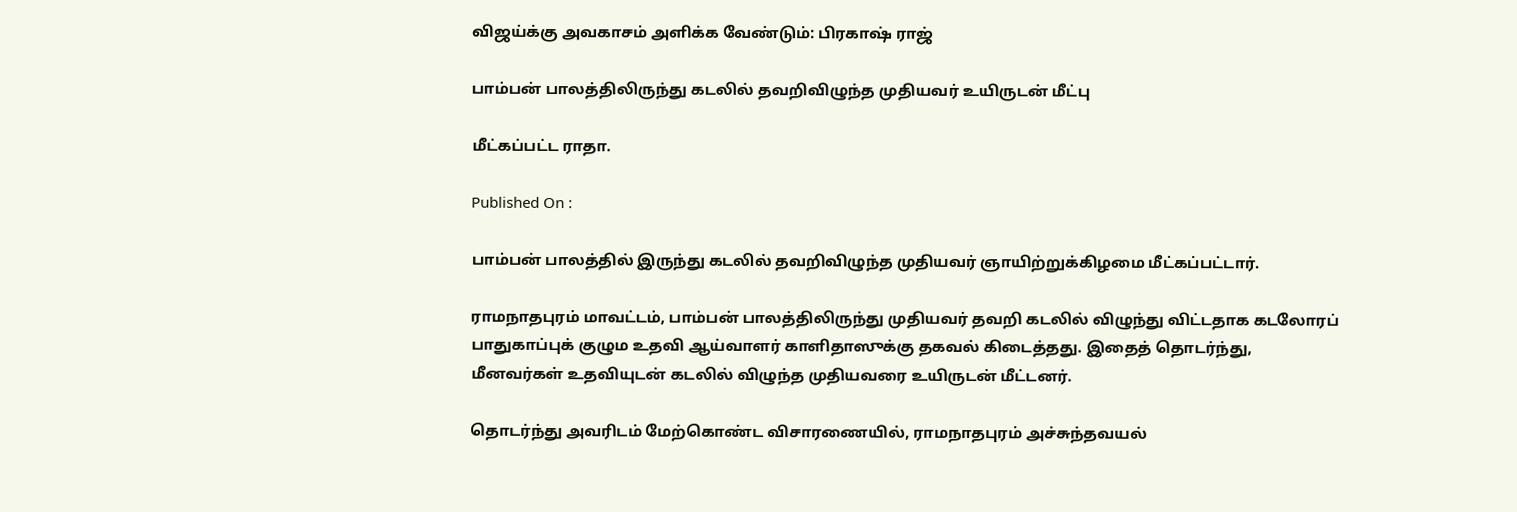விஜய்க்கு அவகாசம் அளிக்க வேண்டும்: பிரகாஷ் ராஜ்

பாம்பன் பாலத்திலிருந்து கடலில் தவறிவிழுந்த முதியவர் உயிருடன் மீட்பு

மீட்கப்பட்ட ராதா.

Published On :

பாம்பன் பாலத்தில் இருந்து கடலில் தவறிவிழுந்த முதியவர் ஞாயிற்றுக்கிழமை மீட்கப்பட்டார்.

ராமநாதபுரம் மாவட்டம், பாம்பன் பாலத்திலிருந்து முதியவர் தவறி கடலில் விழுந்து விட்டதாக கடலோரப் பாதுகாப்புக் குழும உதவி ஆய்வாளர் காளிதாஸுக்கு தகவல் கிடைத்தது. இதைத் தொடர்ந்து, மீனவர்கள் உதவியுடன் கடலில் விழுந்த முதியவரை உயிருடன் மீட்டனர்.

தொடர்ந்து அவரிடம் மேற்கொண்ட விசாரணையில், ராமநாதபுரம் அச்சுந்தவயல்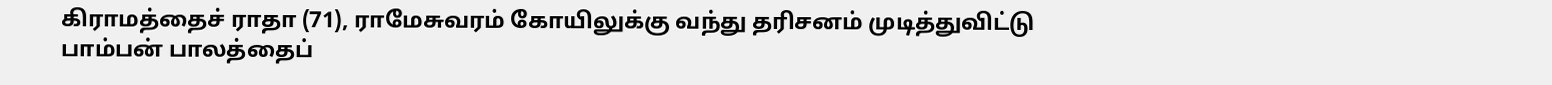கிராமத்தைச் ராதா (71), ராமேசுவரம் கோயிலுக்கு வந்து தரிசனம் முடித்துவிட்டு பாம்பன் பாலத்தைப்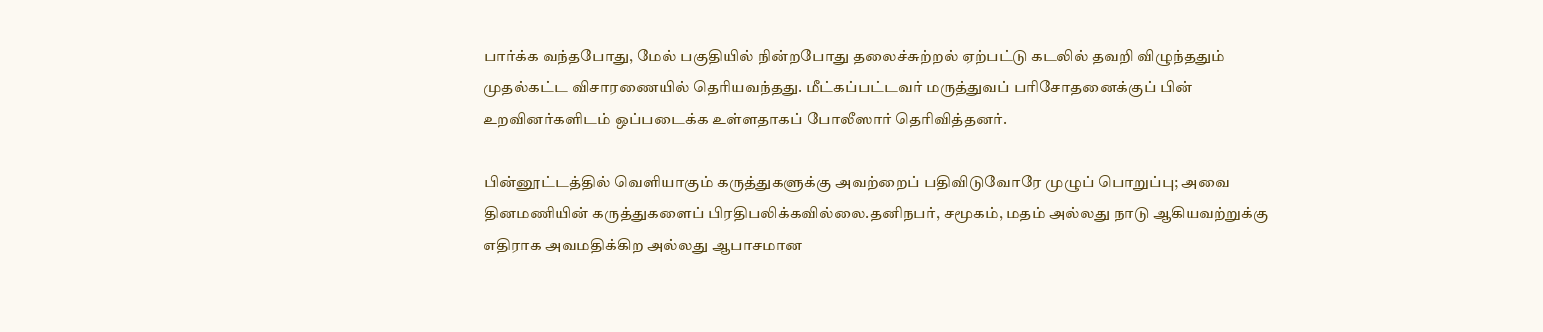பார்க்க வந்தபோது, மேல் பகுதியில் நின்றபோது தலைச்சுற்றல் ஏற்பட்டு கடலில் தவறி விழுந்ததும் முதல்கட்ட விசாரணையில் தெரியவந்தது. மீட்கப்பட்டவர் மருத்துவப் பரிசோதனைக்குப் பின் உறவினர்களிடம் ஒப்படைக்க உள்ளதாகப் போலீஸார் தெரிவித்தனர்.

பின்னூட்டத்தில் வெளியாகும் கருத்துகளுக்கு அவற்றைப் பதிவிடுவோரே முழுப் பொறுப்பு; அவை தினமணியின் கருத்துகளைப் பிரதிபலிக்கவில்லை.தனிநபர், சமூகம், மதம் அல்லது நாடு ஆகியவற்றுக்கு எதிராக அவமதிக்கிற அல்லது ஆபாசமான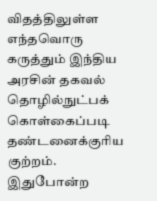விதத்திலுள்ள எந்தவொரு கருத்தும் இந்திய அரசின் தகவல் தொழில்நுட்பக் கொள்கைப்படி தண்டனைக்குரிய குற்றம். இதுபோன்ற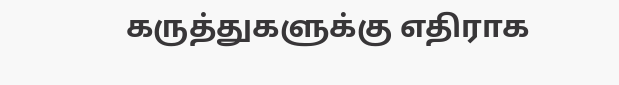கருத்துகளுக்கு எதிராக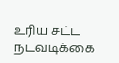உரிய சட்ட நடவடிக்கை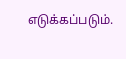எடுக்கப்படும்.